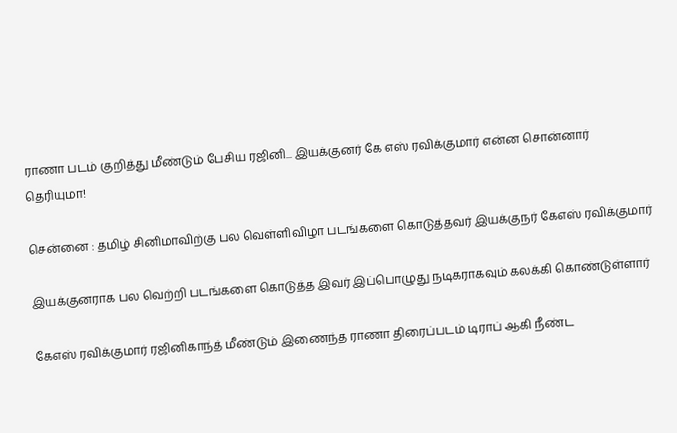ராணா படம் குறித்து மீண்டும் பேசிய ரஜினி... இயக்குனர் கே எஸ் ரவிக்குமார் என்ன சொன்னார் தெரியுமா!

சென்னை : தமிழ் சினிமாவிற்கு பல வெள்ளிவிழா படங்களை கொடுத்தவர் இயக்குநர் கேஎஸ் ரவிக்குமார்

இயக்குனராக பல வெற்றி படங்களை கொடுத்த இவர் இப்பொழுது நடிகராகவும் கலக்கி கொண்டுள்ளார்

கேஎஸ் ரவிக்குமார் ரஜினிகாந்த் மீண்டும் இணைந்த ராணா திரைப்படம் டிராப் ஆகி நீண்ட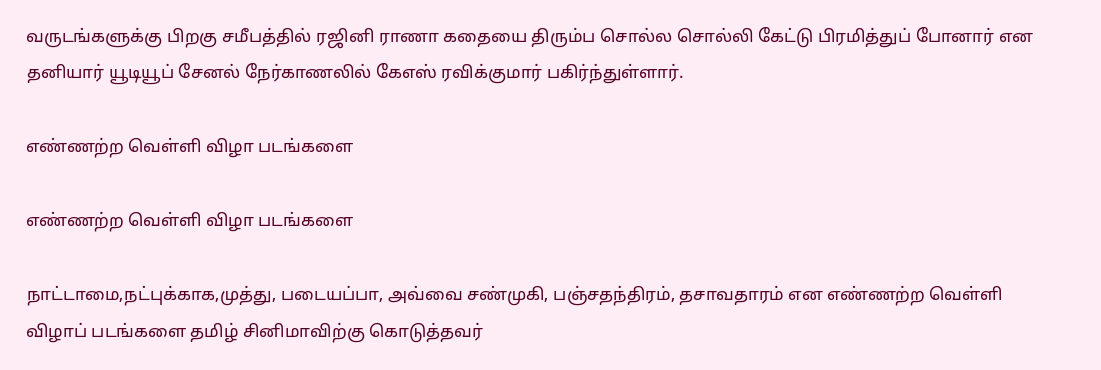வருடங்களுக்கு பிறகு சமீபத்தில் ரஜினி ராணா கதையை திரும்ப சொல்ல சொல்லி கேட்டு பிரமித்துப் போனார் என தனியார் யூடியூப் சேனல் நேர்காணலில் கேஎஸ் ரவிக்குமார் பகிர்ந்துள்ளார்.

எண்ணற்ற வெள்ளி விழா படங்களை

எண்ணற்ற வெள்ளி விழா படங்களை

நாட்டாமை,நட்புக்காக,முத்து, படையப்பா, அவ்வை சண்முகி, பஞ்சதந்திரம், தசாவதாரம் என எண்ணற்ற வெள்ளி விழாப் படங்களை தமிழ் சினிமாவிற்கு கொடுத்தவர்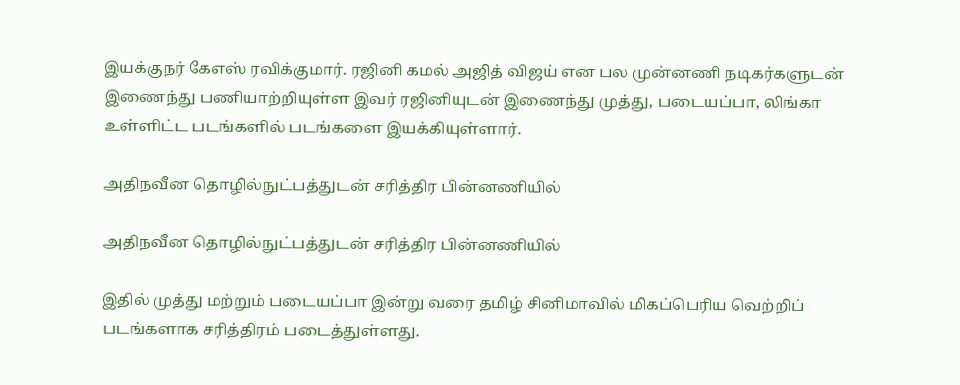இயக்குநர் கேஎஸ் ரவிக்குமார். ரஜினி கமல் அஜித் விஜய் என பல முன்னணி நடிகர்களுடன் இணைந்து பணியாற்றியுள்ள இவர் ரஜினியுடன் இணைந்து முத்து, படையப்பா, லிங்கா உள்ளிட்ட படங்களில் படங்களை இயக்கியுள்ளார்.

அதிநவீன தொழில்நுட்பத்துடன் சரித்திர பின்னணியில்

அதிநவீன தொழில்நுட்பத்துடன் சரித்திர பின்னணியில்

இதில் முத்து மற்றும் படையப்பா இன்று வரை தமிழ் சினிமாவில் மிகப்பெரிய வெற்றிப் படங்களாக சரித்திரம் படைத்துள்ளது.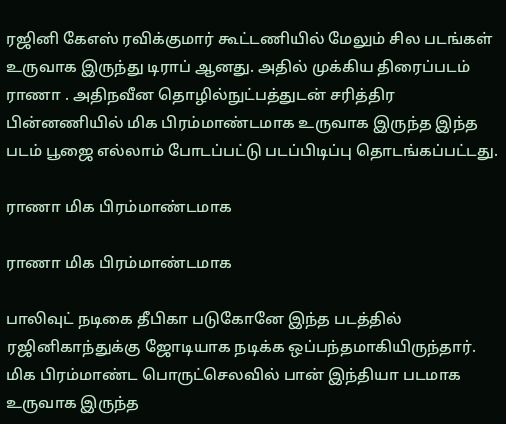ரஜினி கேஎஸ் ரவிக்குமார் கூட்டணியில் மேலும் சில படங்கள் உருவாக இருந்து டிராப் ஆனது. அதில் முக்கிய திரைப்படம் ராணா . அதிநவீன தொழில்நுட்பத்துடன் சரித்திர பின்னணியில் மிக பிரம்மாண்டமாக உருவாக இருந்த இந்த படம் பூஜை எல்லாம் போடப்பட்டு படப்பிடிப்பு தொடங்கப்பட்டது.

ராணா மிக பிரம்மாண்டமாக

ராணா மிக பிரம்மாண்டமாக

பாலிவுட் நடிகை தீபிகா படுகோனே இந்த படத்தில் ரஜினிகாந்துக்கு ஜோடியாக நடிக்க ஒப்பந்தமாகியிருந்தார். மிக பிரம்மாண்ட பொருட்செலவில் பான் இந்தியா படமாக உருவாக இருந்த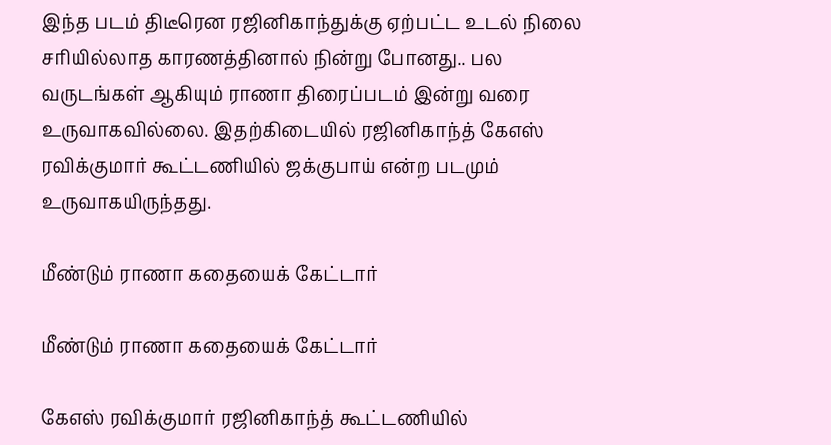இந்த படம் திடீரென ரஜினிகாந்துக்கு ஏற்பட்ட உடல் நிலை சரியில்லாத காரணத்தினால் நின்று போனது.. பல வருடங்கள் ஆகியும் ராணா திரைப்படம் இன்று வரை உருவாகவில்லை. இதற்கிடையில் ரஜினிகாந்த் கேஎஸ் ரவிக்குமார் கூட்டணியில் ஜக்குபாய் என்ற படமும் உருவாகயிருந்தது.

மீண்டும் ராணா கதையைக் கேட்டார்

மீண்டும் ராணா கதையைக் கேட்டார்

கேஎஸ் ரவிக்குமார் ரஜினிகாந்த் கூட்டணியில்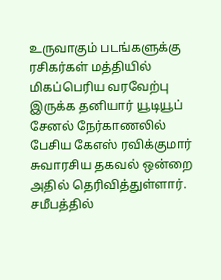உருவாகும் படங்களுக்கு ரசிகர்கள் மத்தியில் மிகப்பெரிய வரவேற்பு இருக்க தனியார் யூடியூப் சேனல் நேர்காணலில் பேசிய கேஎஸ் ரவிக்குமார் சுவாரசிய தகவல் ஒன்றை அதில் தெரிவித்துள்ளார். சமீபத்தில்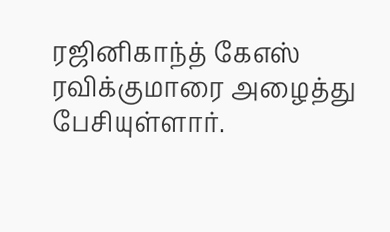ரஜினிகாந்த் கேஎஸ் ரவிக்குமாரை அழைத்து பேசியுள்ளார்.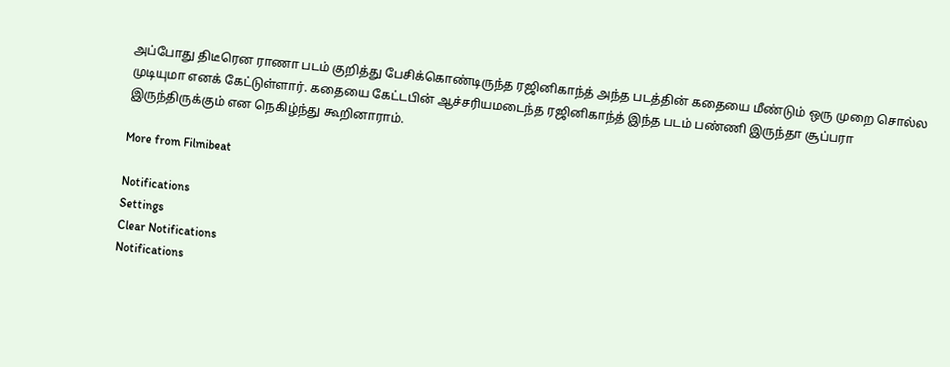அப்போது திடீரென ராணா படம் குறித்து பேசிக்கொண்டிருந்த ரஜினிகாந்த் அந்த படத்தின் கதையை மீண்டும் ஒரு முறை சொல்ல முடியுமா எனக் கேட்டுள்ளார். கதையை கேட்டபின் ஆச்சரியமடைந்த ரஜினிகாந்த் இந்த படம் பண்ணி இருந்தா சூப்பரா இருந்திருக்கும் என நெகிழ்ந்து கூறினாராம்.

More from Filmibeat

Notifications
Settings
Clear Notifications
Notifications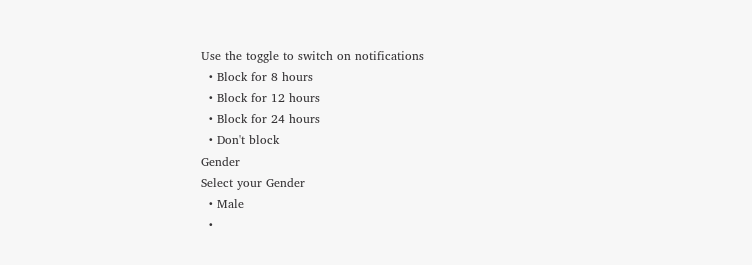Use the toggle to switch on notifications
  • Block for 8 hours
  • Block for 12 hours
  • Block for 24 hours
  • Don't block
Gender
Select your Gender
  • Male
  •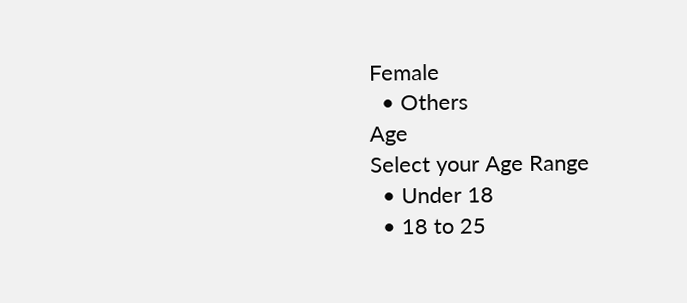Female
  • Others
Age
Select your Age Range
  • Under 18
  • 18 to 25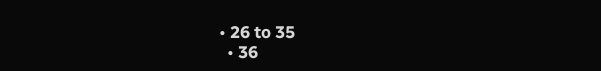• 26 to 35
  • 36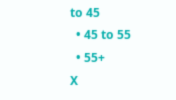to 45
  • 45 to 55
  • 55+
X